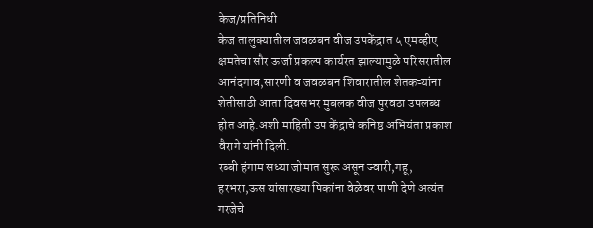केज/प्रतिनिधी
केज तालुक्यातील जवळबन वीज उपकेंद्रात ५ एमव्हीए क्षमतेचा सौर ऊर्जा प्रकल्प कार्यरत झाल्यामुळे परिसरातील आनंदगाव,सारणी व जवळबन शिवारातील शेतकऱ्यांना शेतीसाठी आता दिवसभर मुबलक वीज पुरवठा उपलब्ध होत आहे.अशी माहिती उप केंद्राचे कनिष्ठ अभियंता प्रकाश वैरागे यांनी दिली.
रब्बी हंगाम सध्या जोमात सुरू असून ज्वारी,गहू, हरभरा,ऊस यांसारख्या पिकांना वेळेवर पाणी देणे अत्यंत गरजेचे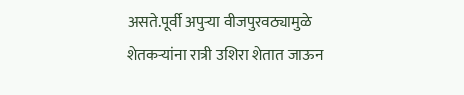असते.पूर्वी अपुऱ्या वीजपुरवठ्यामुळे शेतकऱ्यांना रात्री उशिरा शेतात जाऊन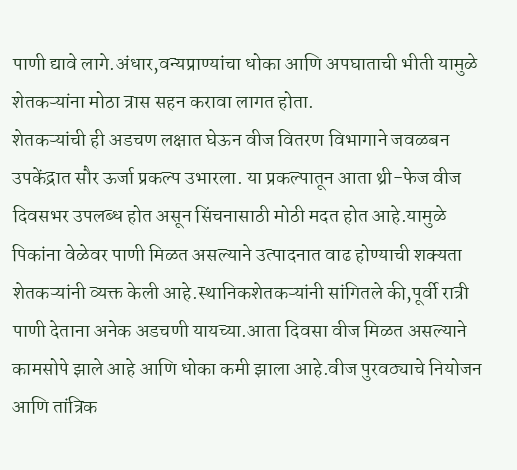पाणी द्यावे लागे.अंधार,वन्यप्राण्यांचा धोका आणि अपघाताची भीती यामुळे शेतकऱ्यांना मोठा त्रास सहन करावा लागत होता.
शेतकऱ्यांची ही अडचण लक्षात घेऊन वीज वितरण विभागाने जवळबन उपकेंद्रात सौर ऊर्जा प्रकल्प उभारला. या प्रकल्पातून आता थ्री-फेज वीज दिवसभर उपलब्ध होत असून सिंचनासाठी मोठी मदत होत आहे.यामुळे पिकांना वेळेवर पाणी मिळत असल्याने उत्पादनात वाढ होण्याची शक्यता शेतकऱ्यांनी व्यक्त केली आहे.स्थानिकशेतकऱ्यांनी सांगितले की,पूर्वी रात्री पाणी देताना अनेक अडचणी यायच्या.आता दिवसा वीज मिळत असल्याने कामसोपे झाले आहे आणि धोका कमी झाला आहे.वीज पुरवठ्याचे नियोजन आणि तांत्रिक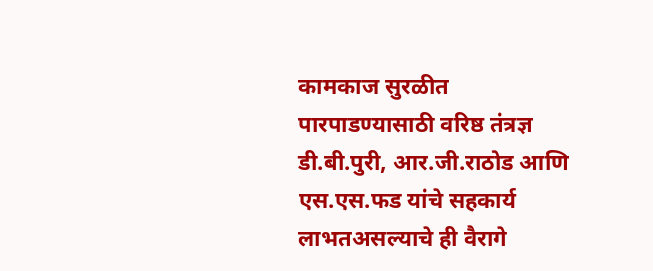कामकाज सुरळीत पारपाडण्यासाठी वरिष्ठ तंत्रज्ञ डी.बी.पुरी, आर.जी.राठोड आणि एस.एस.फड यांचे सहकार्य लाभतअसल्याचे ही वैरागे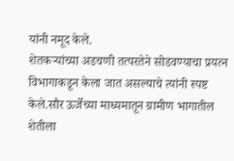यांनी नमूद केले.
शेतकऱ्यांच्या अडचणी तत्परतेने सोडवण्याचा प्रयत्न विभागाकडून केला जात असल्याचे त्यांनी स्पष्ट केले.सौर ऊर्जेच्या माध्यमातून ग्रामीण भागातील शेतीला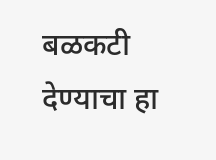बळकटी देण्याचा हा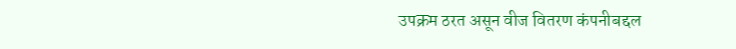उपक्रम ठरत असून वीज वितरण कंपनीबद्दल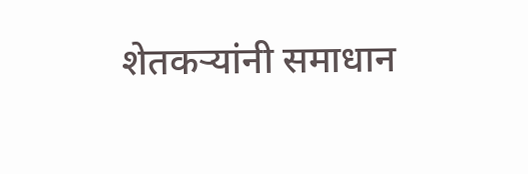शेतकऱ्यांनी समाधान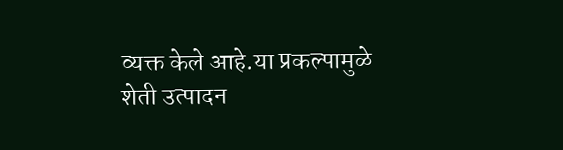व्यक्त केले आहे.या प्रकल्पामुळे शेती उत्पादन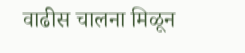वाढीस चालना मिळून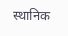स्थानिक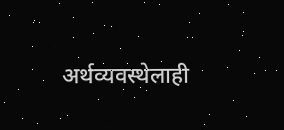अर्थव्यवस्थेलाही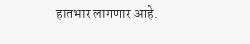हातभार लागणार आहे.